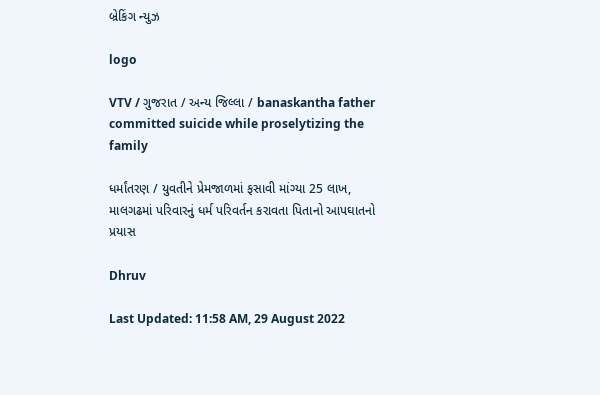બ્રેકિંગ ન્યુઝ

logo

VTV / ગુજરાત / અન્ય જિલ્લા / banaskantha father committed suicide while proselytizing the family

ધર્માંતરણ / યુવતીને પ્રેમજાળમાં ફસાવી માંગ્યા 25 લાખ, માલગઢમાં પરિવારનું ધર્મ પરિવર્તન કરાવતા પિતાનો આપઘાતનો પ્રયાસ

Dhruv

Last Updated: 11:58 AM, 29 August 2022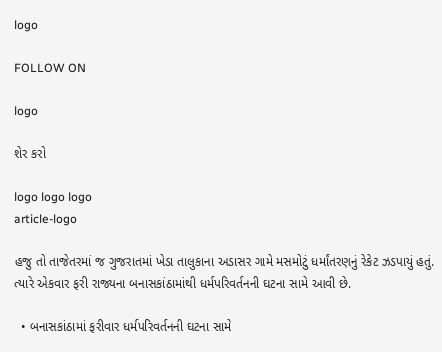logo

FOLLOW ON

logo

શેર કરો

logo logo logo
article-logo

હજુ તો તાજેતરમાં જ ગુજરાતમાં ખેડા તાલુકાના અડાસર ગામે મસમોટું ધર્માંતરણનું રેકેટ ઝડપાયું હતું. ત્યારે એકવાર ફરી રાજ્યના બનાસકાંઠામાંથી ધર્મપરિવર્તનની ઘટના સામે આવી છે.

  • બનાસકાંઠામાં ફરીવાર ધર્મપરિવર્તનની ઘટના સામે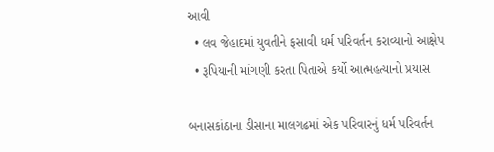આવી
  • લવ જેહાદમાં યુવતીને ફસાવી ધર્મ પરિવર્તન કરાવ્યાનો આક્ષેપ
  • રૂપિયાની માંગણી કરતા પિતાએ કર્યો આત્મહત્યાનો પ્રયાસ

બનાસકાંઠાના ડીસાના માલગઢમાં એક પરિવારનું ધર્મ પરિવર્તન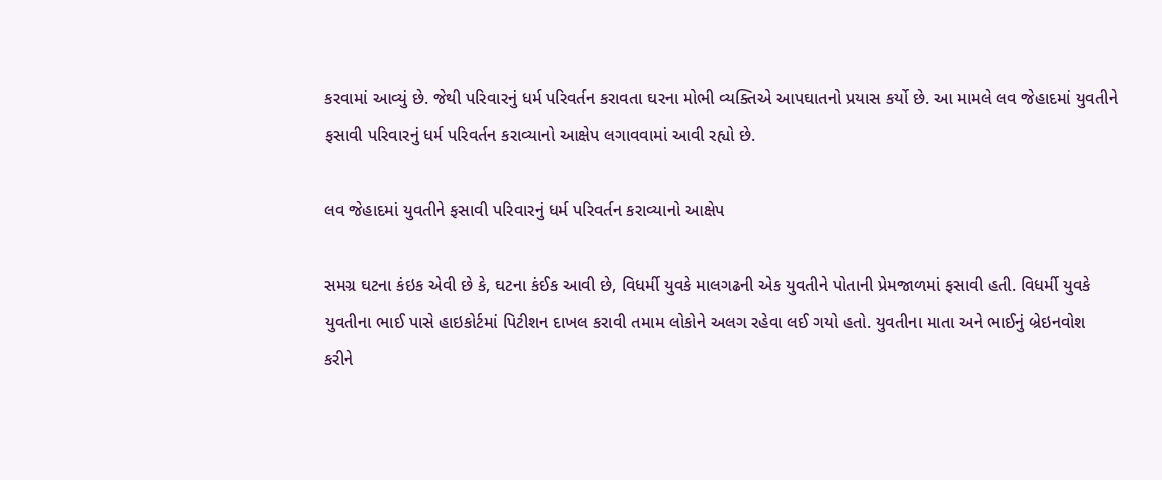કરવામાં આવ્યું છે. જેથી પરિવારનું ધર્મ પરિવર્તન કરાવતા ઘરના મોભી વ્યક્તિએ આપઘાતનો પ્રયાસ કર્યો છે. આ મામલે લવ જેહાદમાં યુવતીને ફસાવી પરિવારનું ધર્મ પરિવર્તન કરાવ્યાનો આક્ષેપ લગાવવામાં આવી રહ્યો છે.

લવ જેહાદમાં યુવતીને ફસાવી પરિવારનું ધર્મ પરિવર્તન કરાવ્યાનો આક્ષેપ

સમગ્ર ઘટના કંઇક એવી છે કે, ઘટના કંઈક આવી છે, વિધર્મી યુવકે માલગઢની એક યુવતીને પોતાની પ્રેમજાળમાં ફસાવી હતી. વિધર્મી યુવકે યુવતીના ભાઈ પાસે હાઇકોર્ટમાં પિટીશન દાખલ કરાવી તમામ લોકોને અલગ રહેવા લઈ ગયો હતો. યુવતીના માતા અને ભાઈનું બ્રેઇનવોશ કરીને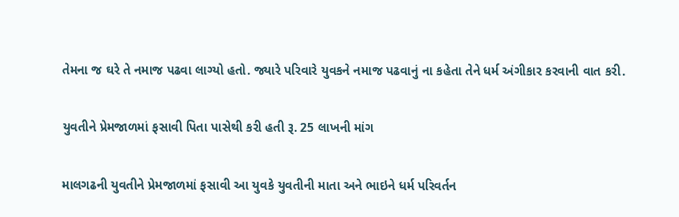તેમના જ ઘરે તે નમાજ પઢવા લાગ્યો હતો. જ્યારે પરિવારે યુવકને નમાજ પઢવાનું ના કહેતા તેને ધર્મ અંગીકાર કરવાની વાત કરી.

યુવતીને પ્રેમજાળમાં ફસાવી પિતા પાસેથી કરી હતી રૂ. 25 લાખની માંગ

માલગઢની યુવતીને પ્રેમજાળમાં ફસાવી આ યુવકે યુવતીની માતા અને ભાઇને ધર્મ પરિવર્તન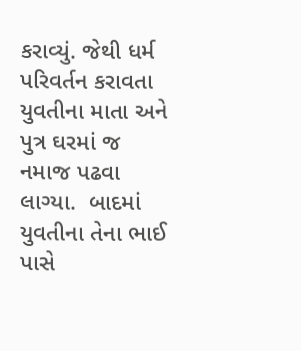કરાવ્યું. જેથી ધર્મ પરિવર્તન કરાવતા યુવતીના માતા અને પુત્ર ઘરમાં જ નમાજ પઢવા લાગ્યા.  બાદમાં યુવતીના તેના ભાઈ પાસે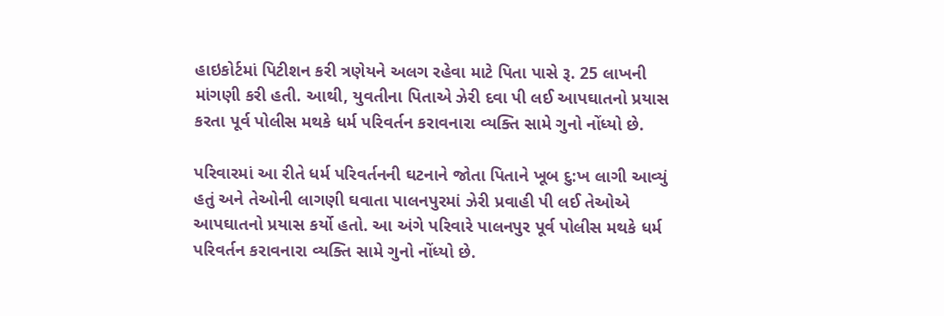હાઇકોર્ટમાં પિટીશન કરી ત્રણેયને અલગ રહેવા માટે પિતા પાસે રૂ. 25 લાખની માંગણી કરી હતી. આથી, યુવતીના પિતાએ ઝેરી દવા પી લઈ આપઘાતનો પ્રયાસ કરતા પૂર્વ પોલીસ મથકે ધર્મ પરિવર્તન કરાવનારા વ્યક્તિ સામે ગુનો નોંધ્યો છે.

પરિવારમાં આ રીતે ધર્મ પરિવર્તનની ઘટનાને જોતા પિતાને ખૂબ દુ:ખ લાગી આવ્યું હતું અને તેઓની લાગણી ઘવાતા પાલનપુરમાં ઝેરી પ્રવાહી પી લઈ તેઓએ આપઘાતનો પ્રયાસ કર્યો હતો. આ અંગે પરિવારે પાલનપુર પૂર્વ પોલીસ મથકે ધર્મ પરિવર્તન કરાવનારા વ્યક્તિ સામે ગુનો નોંધ્યો છે.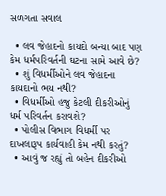સળગતા સવાલ

  • લવ જેહાદનો કાયદો બન્યા બાદ પણ કેમ ધર્મપરિવર્તની ઘટના સામે આવે છે?
  • શું વિધર્મીઓને લવ જેહાદના કાયદાનો ભય નથી?
  • વિધર્મીઓ હજુ કેટલી દીકરીઓનું ધર્મ પરિવર્તન કરાવશે?
  • પોલીસ વિભાગ વિધર્મી પર દાખલારૂપ કાર્યવાહી કેમ નથી કરતું?
  • આવું જ રહ્યું તો બહેન દીકરીઓ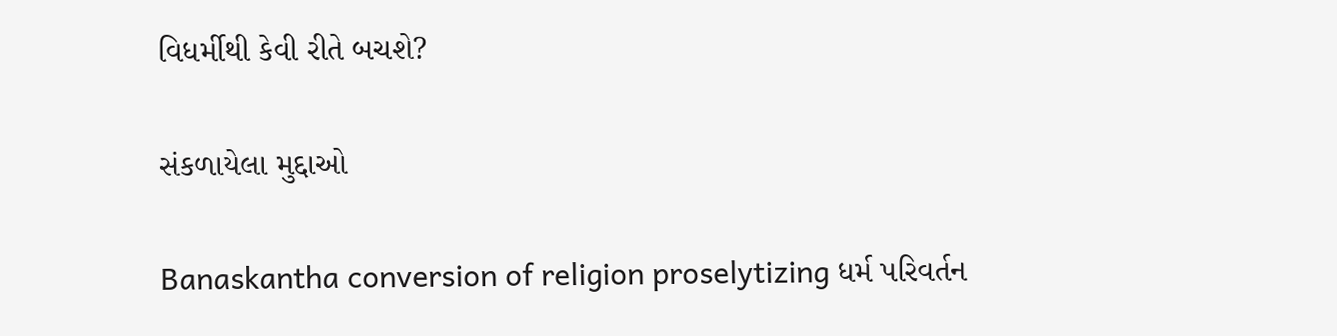વિધર્મીથી કેવી રીતે બચશે?

સંકળાયેલા મુદ્દાઓ

Banaskantha conversion of religion proselytizing ધર્મ પરિવર્તન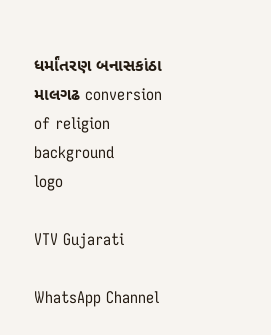ધર્માંતરણ બનાસકાંઠા માલગઢ conversion of religion
background
logo

VTV Gujarati

WhatsApp Channel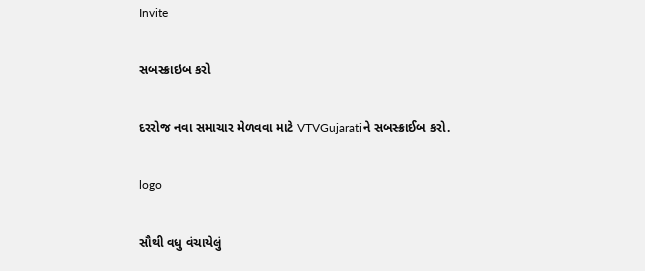Invite

સબસ્ક્રાઇબ કરો

દરરોજ નવા સમાચાર મેળવવા માટે VTVGujaratiને સબસ્ક્રાઈબ કરો.

logo

સૌથી વધુ વંચાયેલું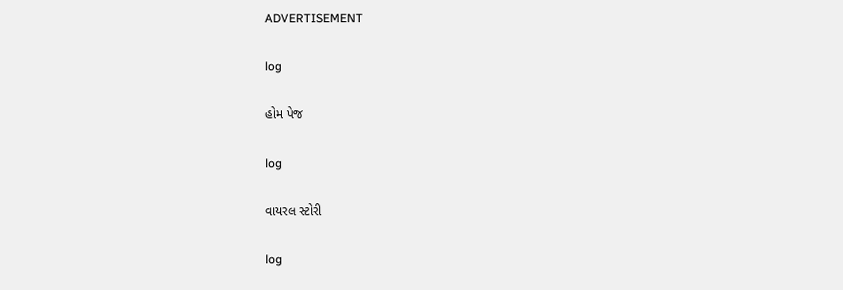ADVERTISEMENT

log

હોમ પેજ

log

વાયરલ સ્ટોરી

log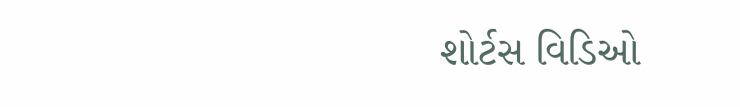શોર્ટસ વિડિઓ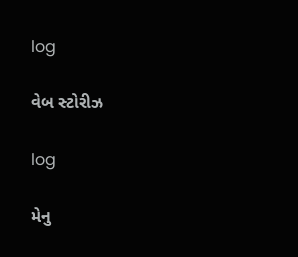log

વેબ સ્ટોરીઝ

log

મેનુ